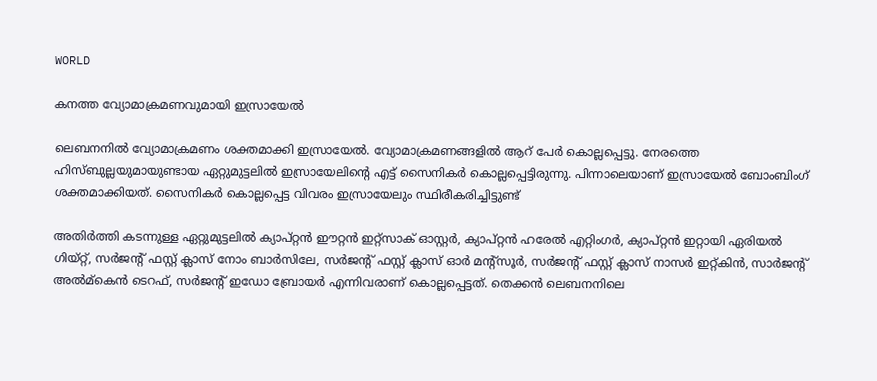WORLD

കനത്ത വ്യോമാക്രമണവുമായി ഇസ്രായേൽ

ലെബനനിൽ വ്യോമാക്രമണം ശക്തമാക്കി ഇസ്രായേൽ. വ്യോമാക്രമണങ്ങളിൽ ആറ് പേർ കൊല്ലപ്പെട്ടു. നേരത്തെ ഹിസ്ബുല്ലയുമായുണ്ടായ ഏറ്റുമുട്ടലിൽ ഇസ്രായേലിന്റെ എട്ട് സൈനികർ കൊല്ലപ്പെട്ടിരുന്നു. പിന്നാലെയാണ് ഇസ്രായേൽ ബോംബിംഗ് ശക്തമാക്കിയത്. സൈനികർ കൊല്ലപ്പെട്ട വിവരം ഇസ്രായേലും സ്ഥിരീകരിച്ചിട്ടുണ്ട്

അതിർത്തി കടന്നുള്ള ഏറ്റുമുട്ടലിൽ ക്യാപ്റ്റൻ ഈറ്റൻ ഇറ്റ്‌സാക് ഓസ്റ്റർ, ക്യാപ്റ്റൻ ഹരേൽ എറ്റിംഗർ, ക്യാപ്റ്റൻ ഇറ്റായി ഏരിയൽ ഗിയ്റ്റ്, സർജന്റ് ഫസ്റ്റ് ക്ലാസ് നോം ബാർസിലേ, സർജന്റ് ഫസ്റ്റ് ക്ലാസ് ഓർ മന്റ്‌സൂർ, സർജന്റ് ഫസ്റ്റ് ക്ലാസ് നാസർ ഇറ്റ്കിൻ, സാർജന്റ് അൽമ്‌കെൻ ടെറഫ്, സർജന്റ് ഇഡോ ബ്രോയർ എന്നിവരാണ് കൊല്ലപ്പെട്ടത്. തെക്കൻ ലെബനനിലെ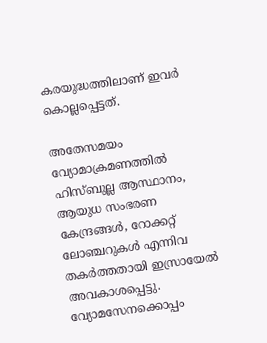കരയുദ്ധത്തിലാണ് ഇവർ കൊല്ലപ്പെട്ടത്.

അതേസമയം വ്യോമാക്രമണത്തിൽ ഹിസ്ബുല്ല ആസ്ഥാനം, ആയുധ സംഭരണ കേന്ദ്രങ്ങൾ, റോക്കറ്റ് ലോഞ്ചറുകൾ എന്നിവ തകർത്തതായി ഇസ്രായേൽ അവകാശപ്പെട്ടു. വ്യോമസേനക്കൊപ്പം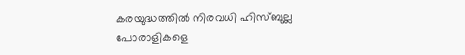കരയുദ്ധത്തിൽ നിരവധി ഹിസ്ബുല്ല പോരാളികളെ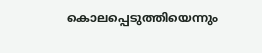കൊലപ്പെടുത്തിയെന്നും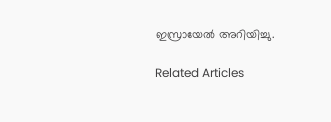ഇസ്രായേൽ അറിയിച്ചു.

Related Articles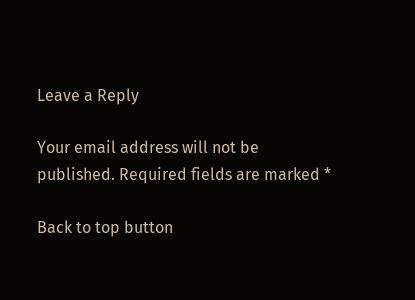Leave a Reply

Your email address will not be published. Required fields are marked *

Back to top button